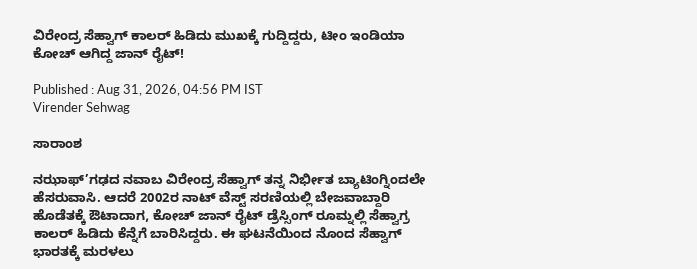ವಿರೇಂದ್ರ ಸೆಹ್ವಾಗ್ ಕಾಲರ್ ಹಿಡಿದು ಮುಖಕ್ಕೆ ಗುದ್ದಿದ್ದರು, ಟೀಂ ಇಂಡಿಯಾ ಕೋಚ್ ಆಗಿದ್ದ ಜಾನ್ ರೈಟ್!

Published : Aug 31, 2026, 04:56 PM IST
Virender Sehwag

ಸಾರಾಂಶ

ನಝಾಫ್’ಗಢದ ನವಾಬ ವಿರೇಂದ್ರ ಸೆಹ್ವಾಗ್ ತನ್ನ ನಿರ್ಭೀತ ಬ್ಯಾಟಿಂಗ್ನಿಂದಲೇ ಹೆಸರುವಾಸಿ. ಆದರೆ 2002ರ ನಾಟ್ ವೆಸ್ಟ್ ಸರಣಿಯಲ್ಲಿ ಬೇಜವಾಬ್ದಾರಿ ಹೊಡೆತಕ್ಕೆ ಔಟಾದಾಗ, ಕೋಚ್ ಜಾನ್ ರೈಟ್ ಡ್ರೆಸ್ಸಿಂಗ್ ರೂಮ್ನಲ್ಲಿ ಸೆಹ್ವಾಗ್ರ ಕಾಲರ್ ಹಿಡಿದು ಕೆನ್ನೆಗೆ ಬಾರಿಸಿದ್ದರು. ಈ ಘಟನೆಯಿಂದ ನೊಂದ ಸೆಹ್ವಾಗ್ ಭಾರತಕ್ಕೆ ಮರಳಲು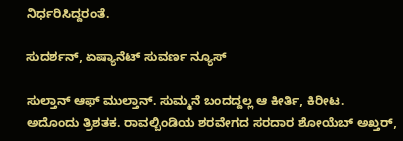ನಿರ್ಧರಿಸಿದ್ದರಂತೆ.

ಸುದರ್ಶನ್, ಏಷ್ಯಾನೆಟ್ ಸುವರ್ಣ ನ್ಯೂಸ್

ಸುಲ್ತಾನ್ ಆಫ್ ಮುಲ್ತಾನ್. ಸುಮ್ಮನೆ ಬಂದದ್ದಲ್ಲ ಆ ಕೀರ್ತಿ, ಕಿರೀಟ. ಅದೊಂದು ತ್ರಿಶತಕ. ರಾವಲ್ಬಿಂಡಿಯ ಶರವೇಗದ ಸರದಾರ ಶೋಯೆಬ್ ಅಖ್ತರ್,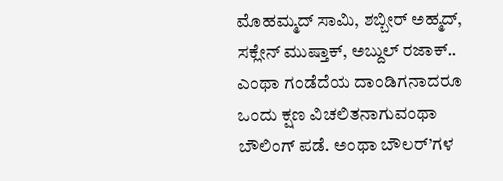ಮೊಹಮ್ಮದ್ ಸಾಮಿ, ಶಬ್ಬೀರ್ ಅಹ್ಮದ್, ಸಕ್ಲೇನ್ ಮುಷ್ತಾಕ್, ಅಬ್ದುಲ್ ರಜಾಕ್.. ಎಂಥಾ ಗಂಡೆದೆಯ ದಾಂಡಿಗನಾದರೂ ಒಂದು ಕ್ಷಣ ವಿಚಲಿತನಾಗುವಂಥಾ ಬೌಲಿಂಗ್ ಪಡೆ. ಅಂಥಾ ಬೌಲರ್’ಗಳ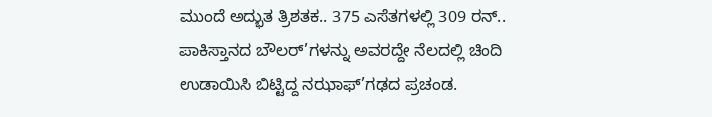ಮುಂದೆ ಅದ್ಭುತ ತ್ರಿಶತಕ.. 375 ಎಸೆತಗಳಲ್ಲಿ 309 ರನ್.. ಪಾಕಿಸ್ತಾನದ ಬೌಲರ್’ಗಳನ್ನು ಅವರದ್ದೇ ನೆಲದಲ್ಲಿ ಚಿಂದಿ ಉಡಾಯಿಸಿ ಬಿಟ್ಟಿದ್ದ ನಝಾಫ್’ಗಢದ ಪ್ರಚಂಡ.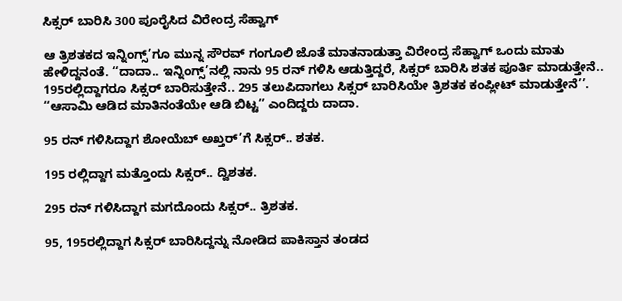ಸಿಕ್ಸರ್ ಬಾರಿಸಿ 300 ಪೂರೈಸಿದ ವಿರೇಂದ್ರ ಸೆಹ್ವಾಗ್

ಆ ತ್ರಿಶತಕದ ಇನ್ನಿಂಗ್ಸ್’ಗೂ ಮುನ್ನ ಸೌರವ್ ಗಂಗೂಲಿ ಜೊತೆ ಮಾತನಾಡುತ್ತಾ ವಿರೇಂದ್ರ ಸೆಹ್ವಾಗ್ ಒಂದು ಮಾತು ಹೇಳಿದ್ದನಂತೆ. ‘‘ದಾದಾ.. ಇನ್ನಿಂಗ್ಸ್’ನಲ್ಲಿ ನಾನು 95 ರನ್ ಗಳಿಸಿ ಆಡುತ್ತಿದ್ದರೆ, ಸಿಕ್ಸರ್ ಬಾರಿಸಿ ಶತಕ ಪೂರ್ತಿ ಮಾಡುತ್ತೇನೆ.. 195ರಲ್ಲಿದ್ದಾಗರೂ ಸಿಕ್ಸರ್ ಬಾರಿಸುತ್ತೇನೆ.. 295 ತಲುಪಿದಾಗಲು ಸಿಕ್ಸರ್ ಬಾರಿಸಿಯೇ ತ್ರಿಶತಕ ಕಂಪ್ಲೀಟ್ ಮಾಡುತ್ತೇನೆ’’. ‘‘ಆಸಾಮಿ ಆಡಿದ ಮಾತಿನಂತೆಯೇ ಆಡಿ ಬಿಟ್ಟ’’ ಎಂದಿದ್ದರು ದಾದಾ.

95 ರನ್ ಗಳಿಸಿದ್ದಾಗ ಶೋಯೆಬ್ ಅಖ್ತರ್’ಗೆ ಸಿಕ್ಸರ್.. ಶತಕ.

195 ರಲ್ಲಿದ್ದಾಗ ಮತ್ತೊಂದು ಸಿಕ್ಸರ್.. ದ್ವಿಶತಕ.

295 ರನ್ ಗಳಿಸಿದ್ದಾಗ ಮಗದೊಂದು ಸಿಕ್ಸರ್.. ತ್ರಿಶತಕ.

95, 195ರಲ್ಲಿದ್ದಾಗ ಸಿಕ್ಸರ್ ಬಾರಿಸಿದ್ದನ್ನು ನೋಡಿದ ಪಾಕಿಸ್ತಾನ ತಂಡದ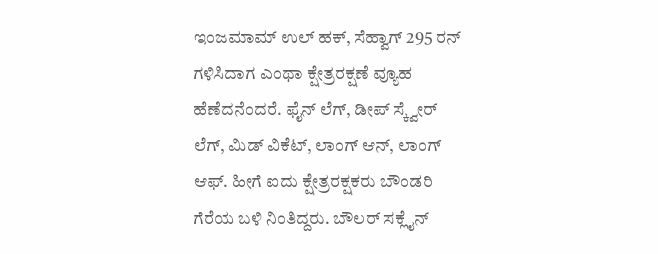ಇಂಜಮಾಮ್ ಉಲ್ ಹಕ್, ಸೆಹ್ವಾಗ್ 295 ರನ್ ಗಳಿಸಿದಾಗ ಎಂಥಾ ಕ್ಷೇತ್ರರಕ್ಷಣೆ ವ್ಯೂಹ ಹೆಣೆದನೆಂದರೆ. ಫೈನ್ ಲೆಗ್, ಡೀಪ್ ಸ್ಕ್ವೇರ್ ಲೆಗ್, ಮಿಡ್ ವಿಕೆಟ್, ಲಾಂಗ್ ಆನ್, ಲಾಂಗ್ ಆಫ್. ಹೀಗೆ ಐದು ಕ್ಷೇತ್ರರಕ್ಷಕರು ಬೌಂಡರಿ ಗೆರೆಯ ಬಳಿ ನಿಂತಿದ್ದರು. ಬೌಲರ್ ಸಕ್ಲೈನ್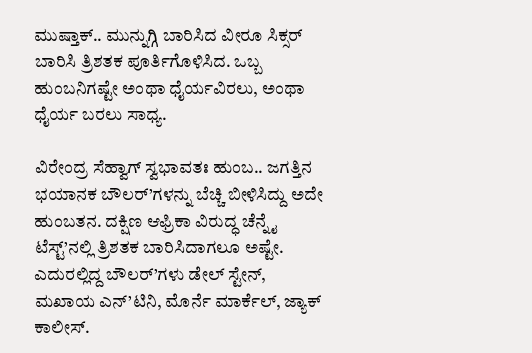ಮುಷ್ತಾಕ್.. ಮುನ್ನುಗ್ಗಿ ಬಾರಿಸಿದ ವೀರೂ ಸಿಕ್ಸರ್ ಬಾರಿಸಿ ತ್ರಿಶತಕ ಪೂರ್ತಿಗೊಳಿಸಿದ. ಒಬ್ಬ ಹುಂಬನಿಗಷ್ಟೇ ಅಂಥಾ ಧೈರ್ಯವಿರಲು, ಅಂಥಾ ಧೈರ್ಯ ಬರಲು ಸಾಧ್ಯ.

ವಿರೇಂದ್ರ ಸೆಹ್ವಾಗ್ ಸ್ವಭಾವತಃ ಹುಂಬ.. ಜಗತ್ತಿನ ಭಯಾನಕ ಬೌಲರ್’ಗಳನ್ನು ಬೆಚ್ಚಿ ಬೀಳಿಸಿದ್ದು ಅದೇ ಹುಂಬತನ. ದಕ್ಷಿಣ ಆಫ್ರಿಕಾ ವಿರುದ್ಧ ಚೆನ್ನೈ ಟೆಸ್ಟ್’ನಲ್ಲಿ ತ್ರಿಶತಕ ಬಾರಿಸಿದಾಗಲೂ ಅಷ್ಟೇ. ಎದುರಲ್ಲಿದ್ದ ಬೌಲರ್’ಗಳು ಡೇಲ್ ಸ್ಟೇನ್, ಮಖಾಯ ಎನ್’ಟಿನಿ, ಮೊರ್ನೆ ಮಾರ್ಕೆಲ್, ಜ್ಯಾಕ್ ಕಾಲೀಸ್.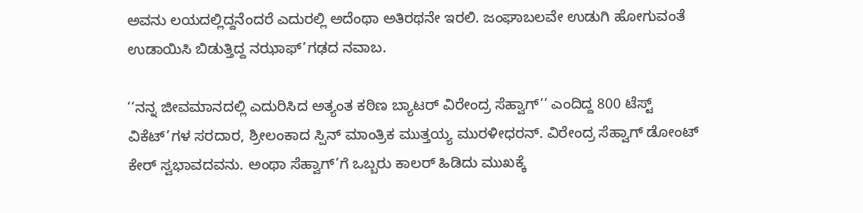ಅವನು ಲಯದಲ್ಲಿದ್ದನೆಂದರೆ ಎದುರಲ್ಲಿ ಅದೆಂಥಾ ಅತಿರಥನೇ ಇರಲಿ. ಜಂಘಾಬಲವೇ ಉಡುಗಿ ಹೋಗುವಂತೆ ಉಡಾಯಿಸಿ ಬಿಡುತ್ತಿದ್ದ ನಝಾಫ್’ಗಢದ ನವಾಬ.

‘‘ನನ್ನ ಜೀವಮಾನದಲ್ಲಿ ಎದುರಿಸಿದ ಅತ್ಯಂತ ಕಠಿಣ ಬ್ಯಾಟರ್ ವಿರೇಂದ್ರ ಸೆಹ್ವಾಗ್’’ ಎಂದಿದ್ದ 800 ಟೆಸ್ಟ್ ವಿಕೆಟ್’ಗಳ ಸರದಾರ, ಶ್ರೀಲಂಕಾದ ಸ್ಪಿನ್ ಮಾಂತ್ರಿಕ ಮುತ್ತಯ್ಯ ಮುರಳೀಧರನ್. ವಿರೇಂದ್ರ ಸೆಹ್ವಾಗ್ ಡೋಂಟ್ ಕೇರ್ ಸ್ವಭಾವದವನು. ಅಂಥಾ ಸೆಹ್ವಾಗ್’ಗೆ ಒಬ್ಬರು ಕಾಲರ್ ಹಿಡಿದು ಮುಖಕ್ಕೆ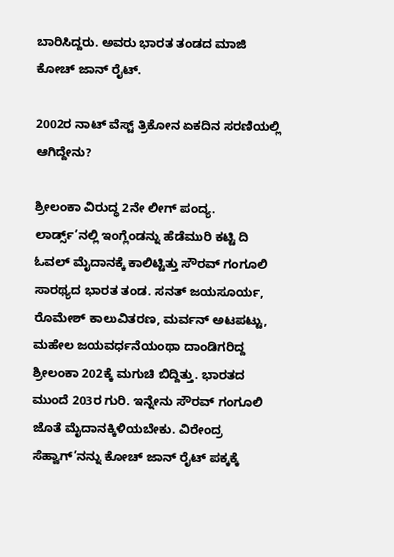ಬಾರಿಸಿದ್ದರು. ಅವರು ಭಾರತ ತಂಡದ ಮಾಜಿ ಕೋಚ್ ಜಾನ್ ರೈಟ್.

2002ರ ನಾಟ್ ವೆಸ್ಟ್ ತ್ರಿಕೋನ ಏಕದಿನ ಸರಣಿಯಲ್ಲಿ ಆಗಿದ್ದೇನು?

ಶ್ರೀಲಂಕಾ ವಿರುದ್ಧ 2ನೇ ಲೀಗ್ ಪಂದ್ಯ. ಲಾರ್ಡ್ಸ್’ನಲ್ಲಿ ಇಂಗ್ಲೆಂಡನ್ನು ಹೆಡೆಮುರಿ ಕಟ್ಟಿ ದಿ ಓವಲ್ ಮೈದಾನಕ್ಕೆ ಕಾಲಿಟ್ಟಿತ್ತು ಸೌರವ್ ಗಂಗೂಲಿ ಸಾರಥ್ಯದ ಭಾರತ ತಂಡ. ಸನತ್ ಜಯಸೂರ್ಯ, ರೊಮೇಶ್ ಕಾಲುವಿತರಣ, ಮರ್ವನ್ ಅಟಪಟ್ಟು, ಮಹೇಲ ಜಯವರ್ಧನೆಯಂಥಾ ದಾಂಡಿಗರಿದ್ದ ಶ್ರೀಲಂಕಾ 202ಕ್ಕೆ ಮಗುಚಿ ಬಿದ್ದಿತ್ತು. ಭಾರತದ ಮುಂದೆ 203ರ ಗುರಿ. ಇನ್ನೇನು ಸೌರವ್ ಗಂಗೂಲಿ ಜೊತೆ ಮೈದಾನಕ್ಕಿಳಿಯಬೇಕು. ವಿರೇಂದ್ರ ಸೆಹ್ವಾಗ್’ನನ್ನು ಕೋಚ್ ಜಾನ್ ರೈಟ್ ಪಕ್ಕಕ್ಕೆ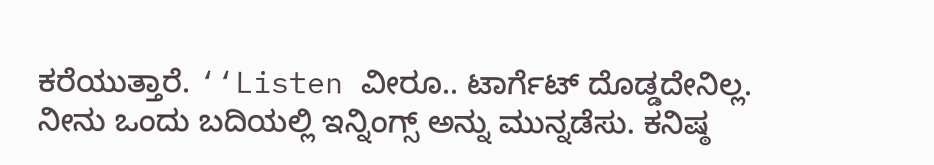ಕರೆಯುತ್ತಾರೆ. ‘‘Listen ವೀರೂ.. ಟಾರ್ಗೆಟ್ ದೊಡ್ಡದೇನಿಲ್ಲ. ನೀನು ಒಂದು ಬದಿಯಲ್ಲಿ ಇನ್ನಿಂಗ್ಸ್ ಅನ್ನು ಮುನ್ನಡೆಸು. ಕನಿಷ್ಠ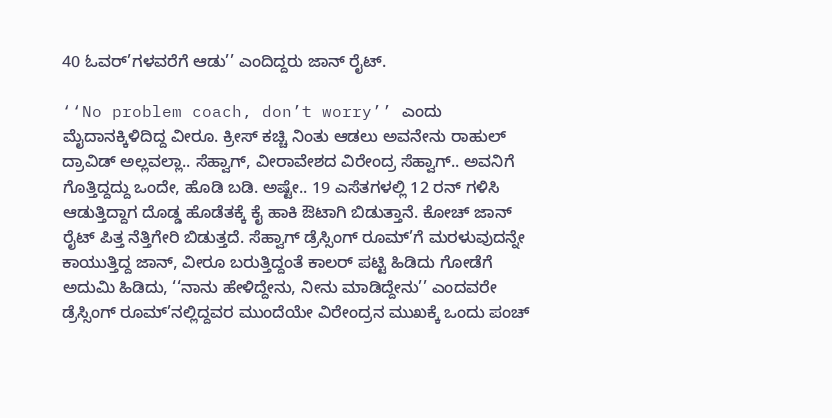40 ಓವರ್’ಗಳವರೆಗೆ ಆಡು’’ ಎಂದಿದ್ದರು ಜಾನ್ ರೈಟ್.

‘‘No problem coach, don’t worry’’ ಎಂದು ಮೈದಾನಕ್ಕಿಳಿದಿದ್ದ ವೀರೂ. ಕ್ರೀಸ್ ಕಚ್ಚಿ ನಿಂತು ಆಡಲು ಅವನೇನು ರಾಹುಲ್ ದ್ರಾವಿಡ್ ಅಲ್ಲವಲ್ಲಾ.. ಸೆಹ್ವಾಗ್, ವೀರಾವೇಶದ ವಿರೇಂದ್ರ ಸೆಹ್ವಾಗ್.. ಅವನಿಗೆ ಗೊತ್ತಿದ್ದದ್ದು ಒಂದೇ, ಹೊಡಿ ಬಡಿ. ಅಷ್ಟೇ.. 19 ಎಸೆತಗಳಲ್ಲಿ 12 ರನ್ ಗಳಿಸಿ ಆಡುತ್ತಿದ್ದಾಗ ದೊಡ್ಡ ಹೊಡೆತಕ್ಕೆ ಕೈ ಹಾಕಿ ಔಟಾಗಿ ಬಿಡುತ್ತಾನೆ. ಕೋಚ್ ಜಾನ್ ರೈಟ್ ಪಿತ್ತ ನೆತ್ತಿಗೇರಿ ಬಿಡುತ್ತದೆ. ಸೆಹ್ವಾಗ್ ಡ್ರೆಸ್ಸಿಂಗ್ ರೂಮ್’ಗೆ ಮರಳುವುದನ್ನೇ ಕಾಯುತ್ತಿದ್ದ ಜಾನ್, ವೀರೂ ಬರುತ್ತಿದ್ದಂತೆ ಕಾಲರ್ ಪಟ್ಟಿ ಹಿಡಿದು ಗೋಡೆಗೆ ಅದುಮಿ ಹಿಡಿದು, ‘‘ನಾನು ಹೇಳಿದ್ದೇನು, ನೀನು ಮಾಡಿದ್ದೇನು’’ ಎಂದವರೇ ಡ್ರೆಸ್ಸಿಂಗ್ ರೂಮ್’ನಲ್ಲಿದ್ದವರ ಮುಂದೆಯೇ ವಿರೇಂದ್ರನ ಮುಖಕ್ಕೆ ಒಂದು ಪಂಚ್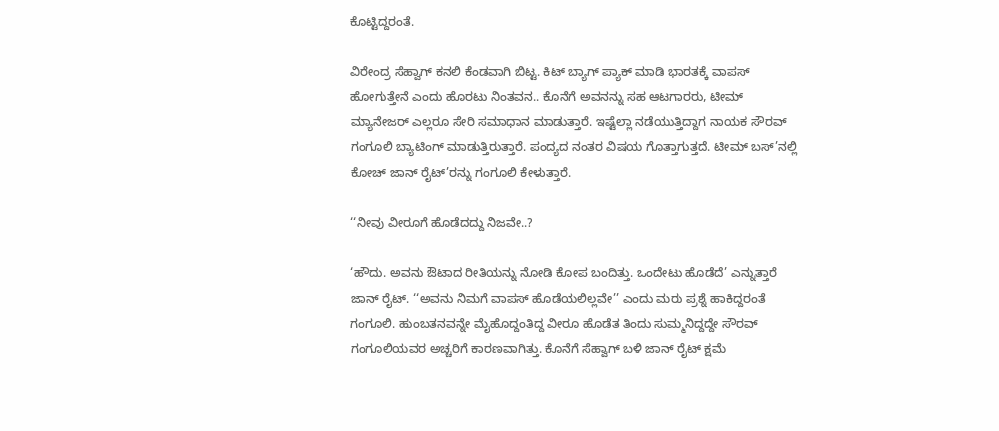ಕೊಟ್ಟಿದ್ದರಂತೆ.

ವಿರೇಂದ್ರ ಸೆಹ್ವಾಗ್ ಕನಲಿ ಕೆಂಡವಾಗಿ ಬಿಟ್ಟ. ಕಿಟ್ ಬ್ಯಾಗ್ ಪ್ಯಾಕ್ ಮಾಡಿ ಭಾರತಕ್ಕೆ ವಾಪಸ್ ಹೋಗುತ್ತೇನೆ ಎಂದು ಹೊರಟು ನಿಂತವನ.. ಕೊನೆಗೆ ಅವನನ್ನು ಸಹ ಆಟಗಾರರು, ಟೀಮ್ ಮ್ಯಾನೇಜರ್ ಎಲ್ಲರೂ ಸೇರಿ ಸಮಾಧಾನ ಮಾಡುತ್ತಾರೆ. ಇಷ್ಟೆಲ್ಲಾ ನಡೆಯುತ್ತಿದ್ದಾಗ ನಾಯಕ ಸೌರವ್ ಗಂಗೂಲಿ ಬ್ಯಾಟಿಂಗ್ ಮಾಡುತ್ತಿರುತ್ತಾರೆ. ಪಂದ್ಯದ ನಂತರ ವಿಷಯ ಗೊತ್ತಾಗುತ್ತದೆ. ಟೀಮ್ ಬಸ್’ನಲ್ಲಿ ಕೋಚ್ ಜಾನ್ ರೈಟ್’ರನ್ನು ಗಂಗೂಲಿ ಕೇಳುತ್ತಾರೆ.

‘‘ನೀವು ವೀರೂಗೆ ಹೊಡೆದದ್ದು ನಿಜವೇ..?

‘ಹೌದು. ಅವನು ಔಟಾದ ರೀತಿಯನ್ನು ನೋಡಿ ಕೋಪ ಬಂದಿತ್ತು. ಒಂದೇಟು ಹೊಡೆದೆ’ ಎನ್ನುತ್ತಾರೆ ಜಾನ್ ರೈಟ್. ‘‘ಅವನು ನಿಮಗೆ ವಾಪಸ್ ಹೊಡೆಯಲಿಲ್ಲವೇ’’ ಎಂದು ಮರು ಪ್ರಶ್ನೆ ಹಾಕಿದ್ದರಂತೆ ಗಂಗೂಲಿ. ಹುಂಬತನವನ್ನೇ ಮೈಹೊದ್ದಂತಿದ್ದ ವೀರೂ ಹೊಡೆತ ತಿಂದು ಸುಮ್ಮನಿದ್ದದ್ದೇ ಸೌರವ್ ಗಂಗೂಲಿಯವರ ಅಚ್ಚರಿಗೆ ಕಾರಣವಾಗಿತ್ತು. ಕೊನೆಗೆ ಸೆಹ್ವಾಗ್ ಬಳಿ ಜಾನ್ ರೈಟ್ ಕ್ಷಮೆ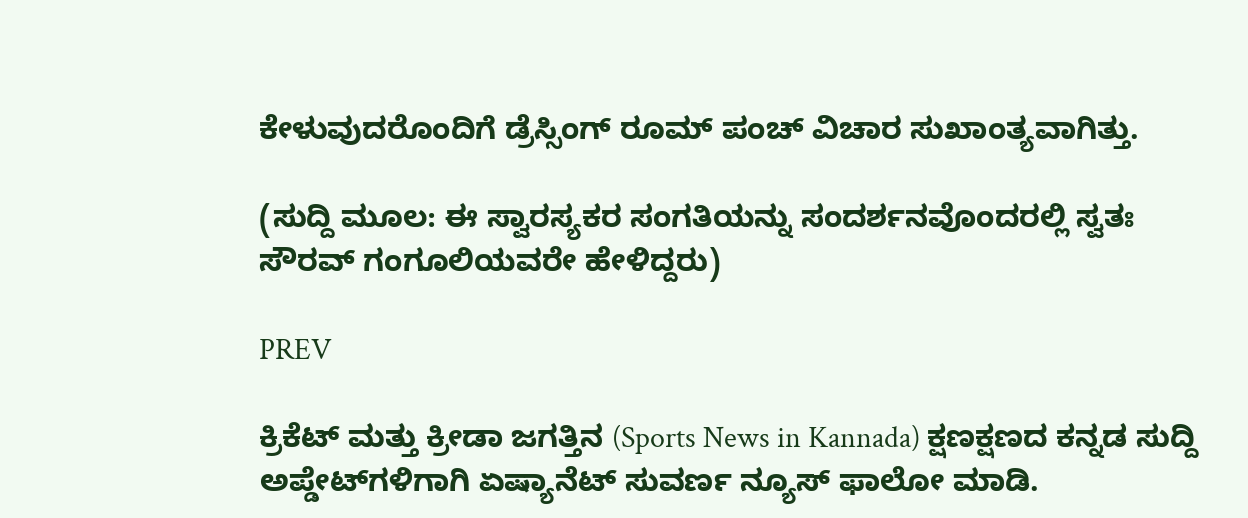ಕೇಳುವುದರೊಂದಿಗೆ ಡ್ರೆಸ್ಸಿಂಗ್ ರೂಮ್ ಪಂಚ್ ವಿಚಾರ ಸುಖಾಂತ್ಯವಾಗಿತ್ತು.

(ಸುದ್ದಿ ಮೂಲ: ಈ ಸ್ವಾರಸ್ಯಕರ ಸಂಗತಿಯನ್ನು ಸಂದರ್ಶನವೊಂದರಲ್ಲಿ ಸ್ವತಃ ಸೌರವ್ ಗಂಗೂಲಿಯವರೇ ಹೇಳಿದ್ದರು)

PREV

ಕ್ರಿಕೆಟ್ ಮತ್ತು ಕ್ರೀಡಾ ಜಗತ್ತಿನ (Sports News in Kannada) ಕ್ಷಣಕ್ಷಣದ ಕನ್ನಡ ಸುದ್ದಿ ಅಪ್ಡೇಟ್‌ಗಳಿಗಾಗಿ ಏಷ್ಯಾನೆಟ್ ಸುವರ್ಣ ನ್ಯೂಸ್‌ ಫಾಲೋ ಮಾಡಿ.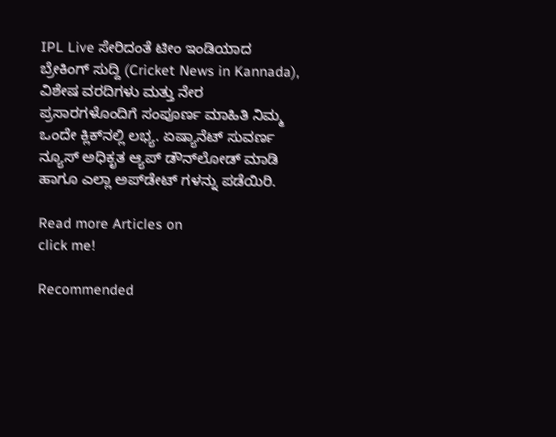IPL Live ಸೇರಿದಂತೆ ಟೀಂ ಇಂಡಿಯಾದ ಬ್ರೇಕಿಂಗ್ ಸುದ್ದಿ (Cricket News in Kannada), ವಿಶೇಷ ವರದಿಗಳು ಮತ್ತು ನೇರ ಪ್ರಸಾರಗಳೊಂದಿಗೆ ಸಂಪೂರ್ಣ ಮಾಹಿತಿ ನಿಮ್ಮ ಒಂದೇ ಕ್ಲಿಕ್‌ನಲ್ಲಿ ಲಭ್ಯ. ಏಷ್ಯಾನೆಟ್ ಸುವರ್ಣ ನ್ಯೂಸ್ ಅಧಿಕೃತ ಆ್ಯಪ್ ಡೌನ್‌ಲೋಡ್ ಮಾಡಿ ಹಾಗೂ ಎಲ್ಲಾ ಅಪ್‌ಡೇಟ್ ಗಳನ್ನು ಪಡೆಯಿರಿ.

Read more Articles on
click me!

Recommended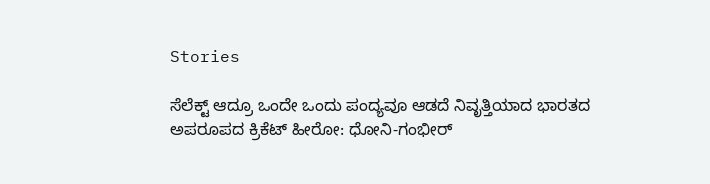Stories

ಸೆಲೆಕ್ಟ್ ಆದ್ರೂ ಒಂದೇ ಒಂದು ಪಂದ್ಯವೂ ಆಡದೆ ನಿವೃತ್ತಿಯಾದ ಭಾರತದ ಅಪರೂಪದ ಕ್ರಿಕೆಟ್ ಹೀರೋ: ಧೋನಿ-ಗಂಭೀರ್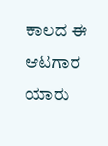ಕಾಲದ ಈ ಆಟಗಾರ ಯಾರು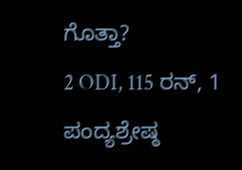ಗೊತ್ತಾ?
2 ODI, 115 ರನ್, 1 ಪಂದ್ಯಶ್ರೇಷ್ಠ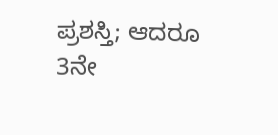ಪ್ರಶಸ್ತಿ; ಆದರೂ 3ನೇ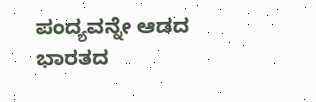ಪಂದ್ಯವನ್ನೇ ಆಡದ ಭಾರತದ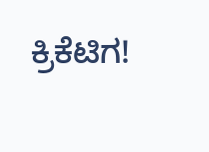ಕ್ರಿಕೆಟಿಗ!